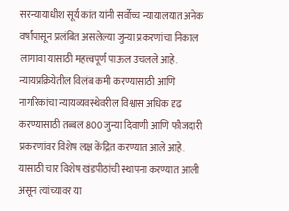सरन्यायाधीश सूर्य कांत यांनी सर्वोच्च न्यायालयात अनेक वर्षांपासून प्रलंबित असलेल्या जुन्या प्रकरणांचा निकाल लागावा यासाठी महत्त्वपूर्ण पाऊल उचलले आहे. न्यायप्रक्रियेतील विलंब कमी करण्यासाठी आणि नागरिकांचा न्यायव्यवस्थेवरील विश्वास अधिक दृढ करण्यासाठी तब्बल 800 जुन्या दिवाणी आणि फौजदारी प्रकरणांवर विशेष लक्ष केंद्रित करण्यात आले आहे. यासाठी चार विशेष खंडपीठांची स्थापना करण्यात आली असून त्यांच्यावर या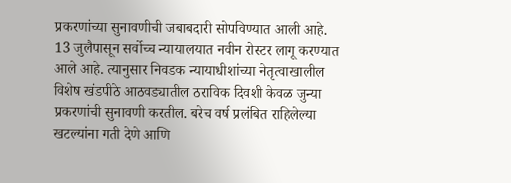प्रकरणांच्या सुनावणीची जबाबदारी सोपविण्यात आली आहे.
13 जुलैपासून सर्वोच्च न्यायालयात नवीन रोस्टर लागू करण्यात आले आहे. त्यानुसार निवडक न्यायाधीशांच्या नेतृत्वाखालील विशेष खंडपीठे आठवड्यातील ठराविक दिवशी केवळ जुन्या प्रकरणांची सुनावणी करतील. बरेच वर्ष प्रलंबित राहिलेल्या खटल्यांना गती देणे आणि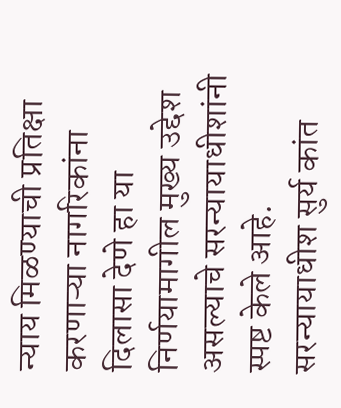न्याय मिळण्याची प्रतिक्षा करणाऱ्या नागरिकांना दिलासा देणे हा या निर्णयामागील मुख्य उद्देश असल्याचे सरन्यायाधीशांनी स्पष्ट केले आहे.
सरन्यायाधीश सुर्य कांत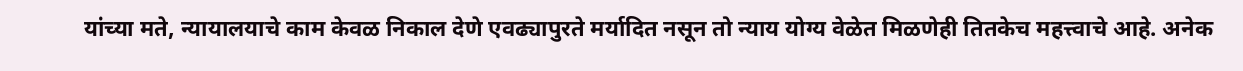यांच्या मते, न्यायालयाचे काम केवळ निकाल देणे एवढ्यापुरते मर्यादित नसून तो न्याय योग्य वेळेत मिळणेही तितकेच महत्त्वाचे आहे. अनेक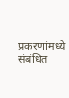प्रकरणांमध्ये संबंधित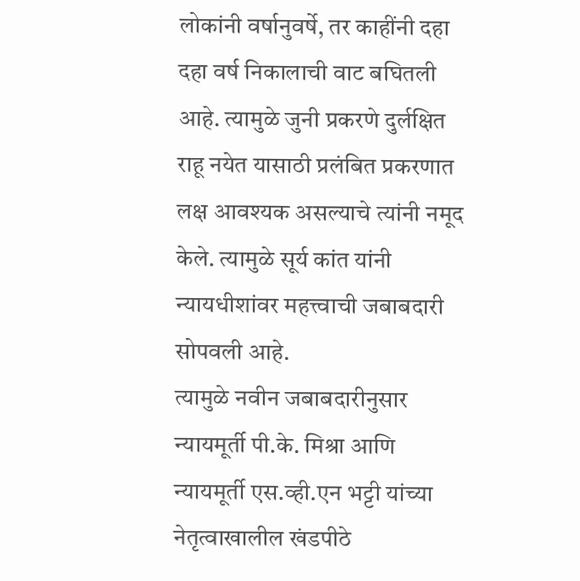लोकांनी वर्षानुवर्षे, तर काहींनी दहा दहा वर्ष निकालाची वाट बघितली आहे. त्यामुळे जुनी प्रकरणे दुर्लक्षित राहू नयेत यासाठी प्रलंबित प्रकरणात लक्ष आवश्यक असल्याचे त्यांनी नमूद केले. त्यामुळे सूर्य कांत यांनी न्यायधीशांवर महत्त्वाची जबाबदारी सोपवली आहे.
त्यामुळे नवीन जबाबदारीनुसार न्यायमूर्ती पी.के. मिश्रा आणि न्यायमूर्ती एस.व्ही.एन भट्टी यांच्या नेतृत्वाखालील खंडपीठे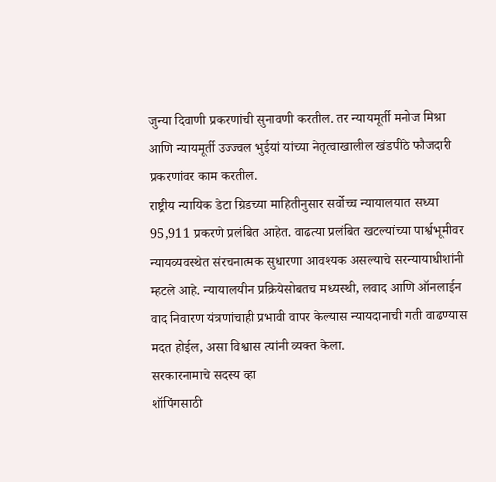जुन्या दिवाणी प्रकरणांची सुनावणी करतील. तर न्यायमूर्ती मनोज मिश्रा आणि न्यायमूर्ती उज्ज्वल भुईयां यांच्या नेतृत्वाखालील खंडपीठे फौजदारी प्रकरणांवर काम करतील.
राष्ट्रीय न्यायिक डेटा ग्रिडच्या माहितीनुसार सर्वोच्च न्यायालयात सध्या 95,911 प्रकरणे प्रलंबित आहेत. वाढत्या प्रलंबित खटल्यांच्या पार्श्वभूमीवर न्यायव्यवस्थेत संरचनात्मक सुधारणा आवश्यक असल्याचे सरन्यायाधीशांनी म्हटले आहे. न्यायालयीन प्रक्रियेसोबतच मध्यस्थी, लवाद आणि ऑनलाईन वाद निवारण यंत्रणांचाही प्रभावी वापर केल्यास न्यायदानाची गती वाढण्यास मदत होईल, असा विश्वास त्यांनी व्यक्त केला.
सरकारनामाचे सदस्य व्हा
शॉपिंगसाठी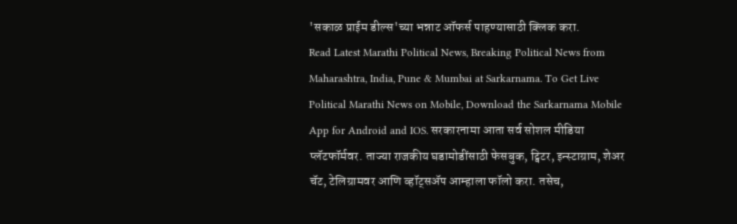'सकाळ प्राईम डील्स'च्या भन्नाट ऑफर्स पाहण्यासाठी क्लिक करा.
Read Latest Marathi Political News, Breaking Political News from Maharashtra, India, Pune & Mumbai at Sarkarnama. To Get Live Political Marathi News on Mobile, Download the Sarkarnama Mobile App for Android and IOS. सरकारनामा आता सर्व सोशल मीडिया प्लॅटफॉर्मवर. ताज्या राजकीय घडामोडींसाठी फेसबुक, ट्विटर, इन्स्टाग्राम, शेअर चॅट, टेलिग्रामवर आणि व्हॉट्सॲप आम्हाला फॉलो करा. तसेच,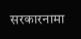सरकारनामा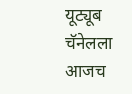यूट्यूब चॅनेलला आजच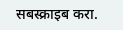सबस्क्राइब करा.